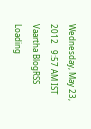Wednesday, May 23, 2012   9:57 AM IST
Vaartha BlogRSS
Loading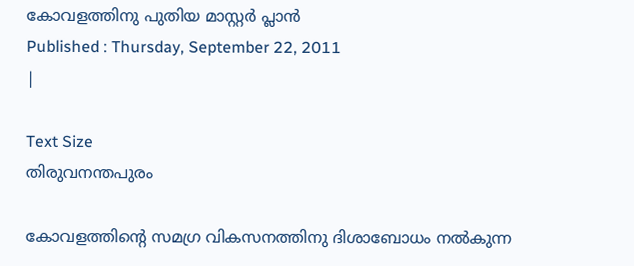കോവളത്തിനു പുതിയ മാസ്റ്റര്‍ പ്ലാന്‍
Published : Thursday, September 22, 2011
|

Text Size
തിരുവനന്തപുരം

കോവളത്തിന്‍റെ സമഗ്ര വികസനത്തിനു ദിശാബോധം നല്‍കുന്ന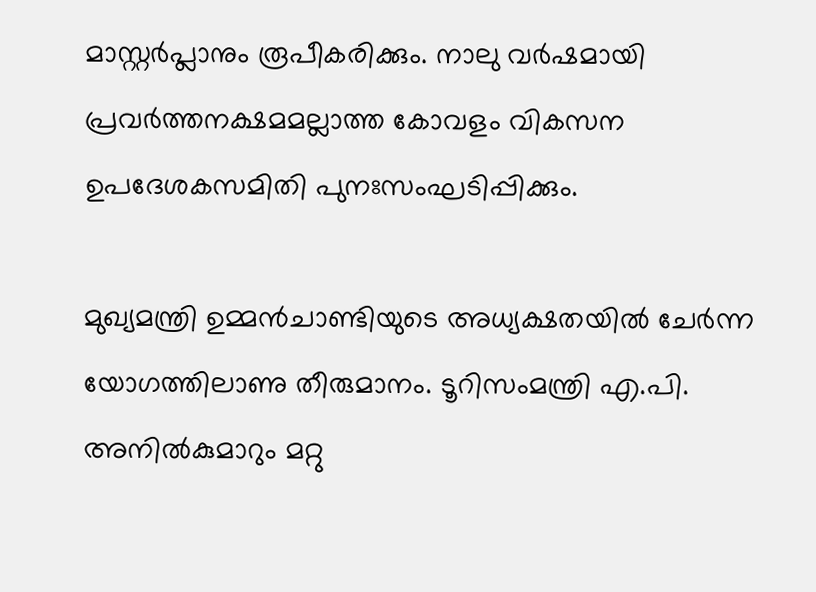മാസ്റ്റര്‍പ്ലാനും രൂപീകരിക്കും. നാലു വര്‍ഷമായി പ്രവര്‍ത്തനക്ഷമമല്ലാത്ത കോവളം വികസന ഉപദേശകസമിതി പുനഃസംഘടിപ്പിക്കും.

മുഖ്യമന്ത്രി ഉമ്മന്‍ചാണ്ടിയുടെ അധ്യക്ഷതയില്‍ ചേര്‍ന്ന യോഗത്തിലാണു തീരുമാനം. ടൂറിസംമന്ത്രി എ.പി. അനില്‍കുമാറും മറ്റു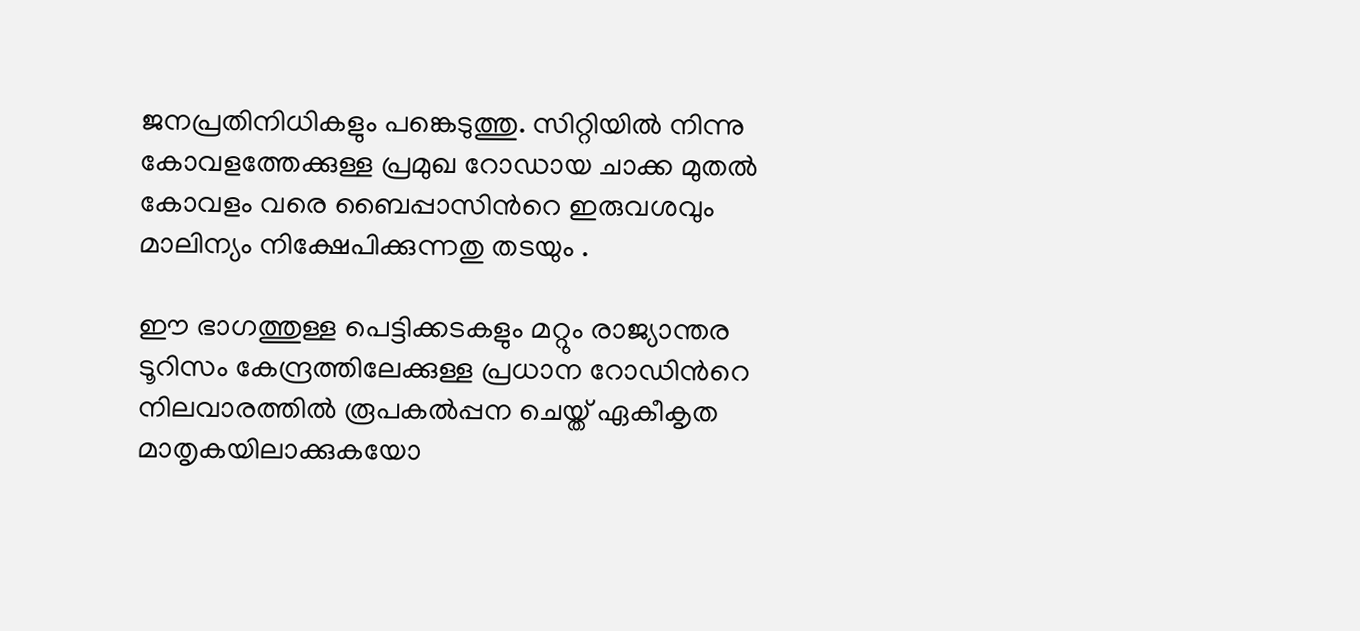ജനപ്രതിനിധികളും പങ്കെടുത്തു. സിറ്റിയില്‍ നിന്നു കോവളത്തേക്കുള്ള പ്രമുഖ റോഡായ ചാക്ക മുതല്‍ കോവളം വരെ ബൈപ്പാസിന്‍റെ ഇരുവശവും മാലിന്യം നിക്ഷേപിക്കുന്നതു തടയും .

ഈ ഭാഗത്തുള്ള പെട്ടിക്കടകളും മറ്റും രാജ്യാന്തര ടൂറിസം കേന്ദ്രത്തിലേക്കുള്ള പ്രധാന റോഡിന്‍റെ നിലവാരത്തില്‍ രൂപകല്‍പ്പന ചെയ്ത് ഏകീകൃത മാതൃകയിലാക്കുകയോ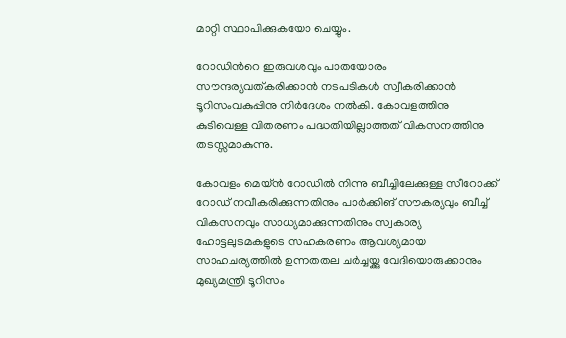മാറ്റി സ്ഥാപിക്കുകയോ ചെയ്യും.

റോഡിന്‍റെ ഇരുവശവും പാതയോരം സൗന്ദര്യവത്കരിക്കാന്‍ നടപടികള്‍ സ്വീകരിക്കാന്‍ ടൂറിസംവകുപ്പിനു നിര്‍ദേശം നല്‍കി. കോവളത്തിനു കുടിവെള്ള വിതരണം പദ്ധതിയില്ലാത്തത് വികസനത്തിനു തടസ്സമാകുന്നു.

കോവളം മെയ്ന്‍ റോഡില്‍ നിന്നു ബീച്ചിലേക്കുള്ള സീറോക്ക് റോഡ് നവീകരിക്കുന്നതിനും പാര്‍ക്കിങ് സൗകര്യവും ബീച്ച് വികസനവും സാധ്യമാക്കുന്നതിനും സ്വകാര്യ ഹോട്ടലുടമകളുടെ സഹകരണം ആവശ്യമായ സാഹചര്യത്തില്‍ ഉന്നതതല ചര്‍ച്ചയ്ക്കു വേദിയൊരുക്കാനും മുഖ്യമന്ത്രി ടൂറിസം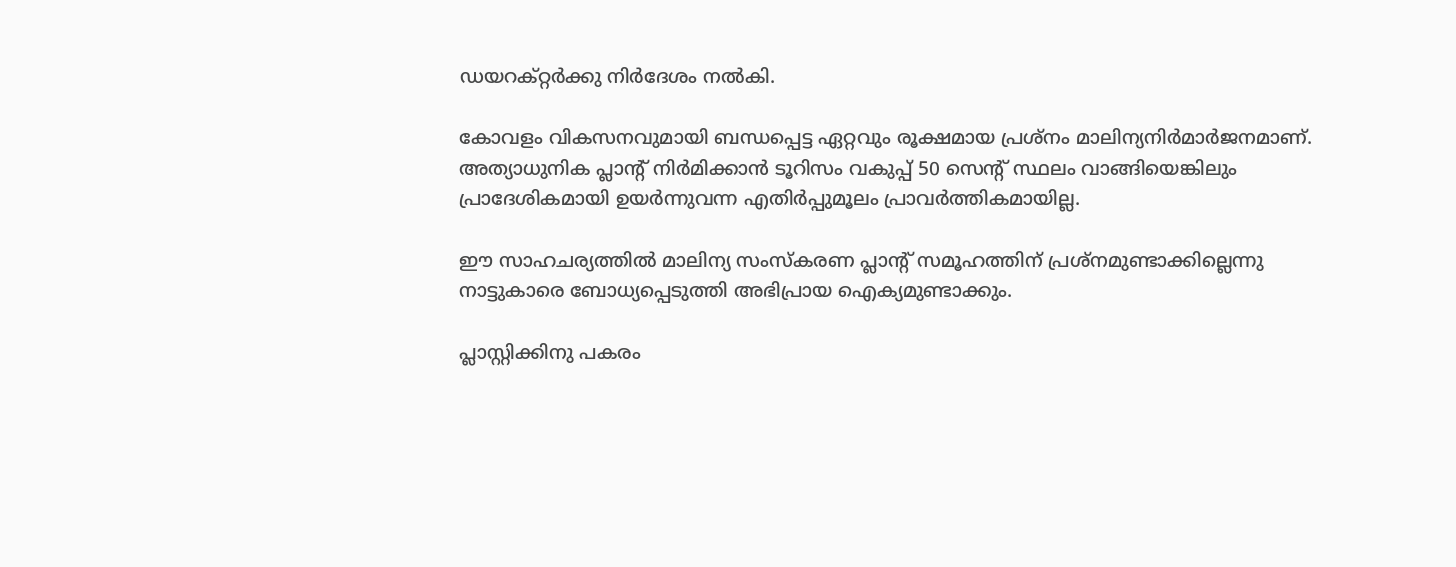ഡയറക്റ്റര്‍ക്കു നിര്‍ദേശം നല്‍കി.

കോവളം വികസനവുമായി ബന്ധപ്പെട്ട ഏറ്റവും രൂക്ഷമായ പ്രശ്നം മാലിന്യനിര്‍മാര്‍ജനമാണ്. അത്യാധുനിക പ്ലാന്‍റ് നിര്‍മിക്കാന്‍ ടൂറിസം വകുപ്പ് 50 സെന്‍റ് സ്ഥലം വാങ്ങിയെങ്കിലും പ്രാദേശികമായി ഉയര്‍ന്നുവന്ന എതിര്‍പ്പുമൂലം പ്രാവര്‍ത്തികമായില്ല.

ഈ സാഹചര്യത്തില്‍ മാലിന്യ സംസ്കരണ പ്ലാന്‍റ് സമൂഹത്തിന് പ്രശ്നമുണ്ടാക്കില്ലെന്നു നാട്ടുകാരെ ബോധ്യപ്പെടുത്തി അഭിപ്രായ ഐക്യമുണ്ടാക്കും.

പ്ലാസ്റ്റിക്കിനു പകരം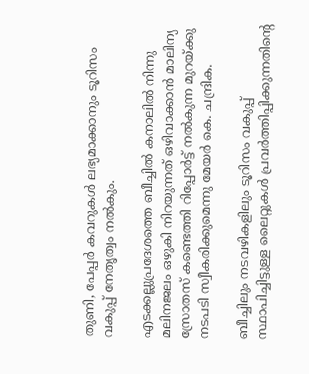തുണി, പേപ്പര്‍ കവറുകള്‍ ലഭ്യമാക്കാനും ടൂറിസം വകുപ്പ് നേതൃത്വം നല്‍കും.

എടക്കല്ലുപ്രദേശത്തെ ബീച്ചില്‍ കനാലില്‍ നിന്നു മലിനജലം ഒഴുകി നിറയുന്നത് ഒഴിവാക്കാന്‍ മാലിന്യ സ്രോതസ് കണ്ടെത്തി റിപ്പോര്‍ട്ട് നല്‍കുന്ന മുറയ്ക്കു നടപടി സ്വീകരിക്കുമെന്നു മേയര്‍ കെ. ചന്ദ്രിക.

ബീച്ചിലും നടവഴികളിലും ടൂറിസം വകുപ്പ് സ്ഥാപിച്ചിട്ടുള്ള ലൈറ്റുകള്‍ പ്രവര്‍ത്തിപ്പിക്കുന്നതിന്‍റെ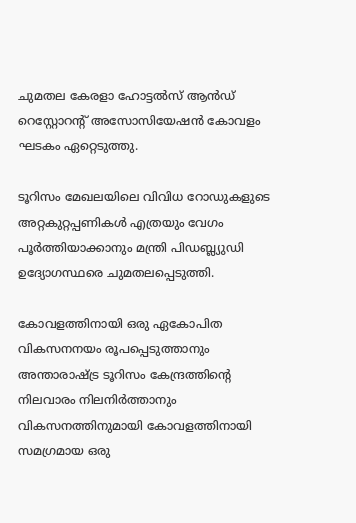ചുമതല കേരളാ ഹോട്ടല്‍സ് ആന്‍ഡ് റെസ്റ്റോറന്‍റ് അസോസിയേഷന്‍ കോവളം ഘടകം ഏറ്റെടുത്തു.

ടൂറിസം മേഖലയിലെ വിവിധ റോഡുകളുടെ അറ്റകുറ്റപ്പണികള്‍ എത്രയും വേഗം പൂര്‍ത്തിയാക്കാനും മന്ത്രി പിഡബ്ല്യുഡി ഉദ്യോഗസ്ഥരെ ചുമതലപ്പെടുത്തി.

കോവളത്തിനായി ഒരു ഏകോപിത വികസനനയം രൂപപ്പെടുത്താനും അന്താരാഷ്ട്ര ടൂറിസം കേന്ദ്രത്തിന്‍റെ നിലവാരം നിലനിര്‍ത്താനും വികസനത്തിനുമായി കോവളത്തിനായി സമഗ്രമായ ഒരു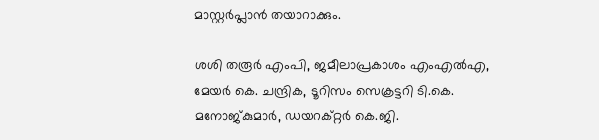മാസ്റ്റര്‍പ്ലാന്‍ തയാറാക്കും.

ശശി തരൂര്‍ എംപി, ജമീലാപ്രകാശം എംഎല്‍എ, മേയര്‍ കെ. ചന്ദ്രിക, ടൂറിസം സെക്രട്ടറി ടി.കെ. മനോജ്കുമാര്‍, ഡയറക്റ്റര്‍ കെ.ജി.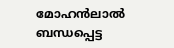മോഹന്‍ലാല്‍ ബന്ധപ്പെട്ട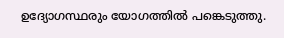ഉദ്യോഗസ്ഥരും യോഗത്തില്‍ പങ്കെടുത്തു.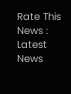Rate This News :
Latest News